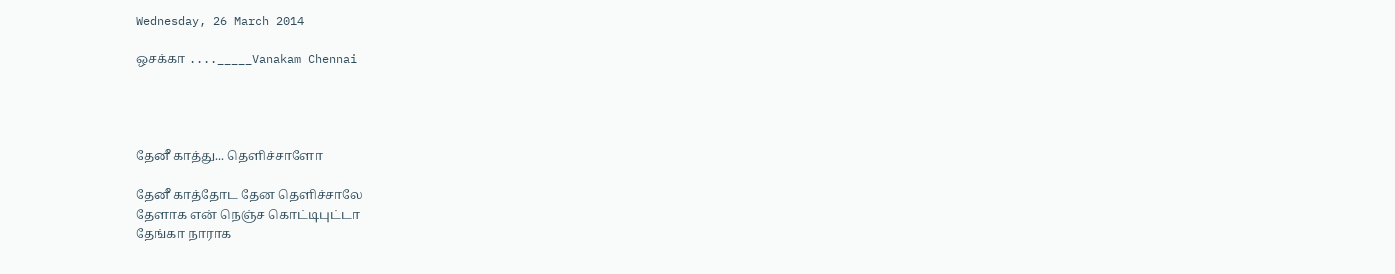Wednesday, 26 March 2014

ஒசக்கா ...._____Vanakam Chennai




தேனீ காத்து... தெளிச்சாளோ

தேனீ காத்தோட தேன தெளிச்சாலே
தேளாக என் நெஞ்ச கொட்டிபுட்டா
தேங்கா நாராக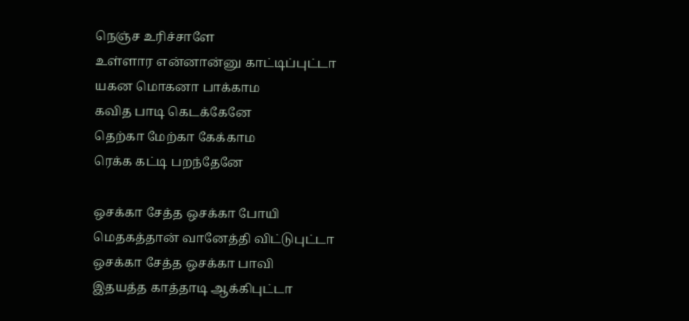நெஞ்ச உரிச்சாளே
உள்ளார என்னான்னு காட்டிப்புட்டா
யகன மொகனா பாக்காம
கவித பாடி கெடக்கேனே
தெற்கா மேற்கா கேக்காம
ரெக்க கட்டி பறந்தேனே

ஒசக்கா சேத்த ஒசக்கா போயி
மெதகத்தான் வானேத்தி விட்டுபுட்டா
ஒசக்கா சேத்த ஒசக்கா பாவி
இதயத்த காத்தாடி ஆக்கிபுட்டா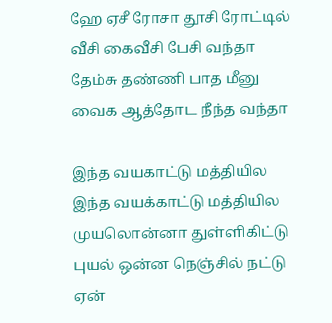ஹே ஏசீ ரோசா தூசி ரோட்டில்
வீசி கைவீசி பேசி வந்தா
தேம்சு தண்ணி பாத மீனு
வைக ஆத்தோட நீந்த வந்தா

இந்த வயகாட்டு மத்தியில
இந்த வயக்காட்டு மத்தியில
முயலொன்னா துள்ளிகிட்டு
புயல் ஒன்ன நெஞ்சில் நட்டு
ஏன்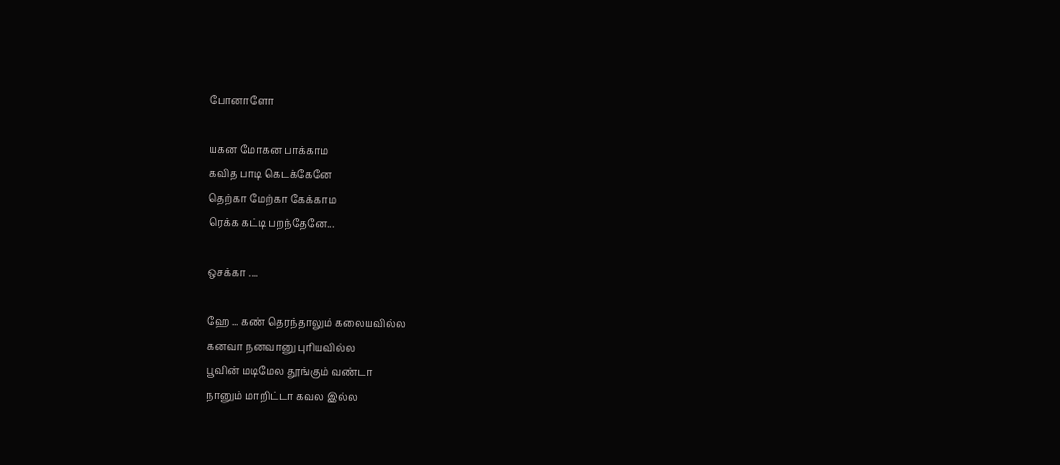போனாளோ

யகன மோகன பாக்காம
கவித பாடி கெடக்கேனே
தெற்கா மேற்கா கேக்காம
ரெக்க கட்டி பறந்தேனே...

ஒசக்கா ....

ஹே ... கண் தெரந்தாலும் கலையவில்ல
கனவா நனவானு புரியவில்ல
பூவின் மடிமேல தூங்கும் வண்டா
நானும் மாறிட்டா கவல இல்ல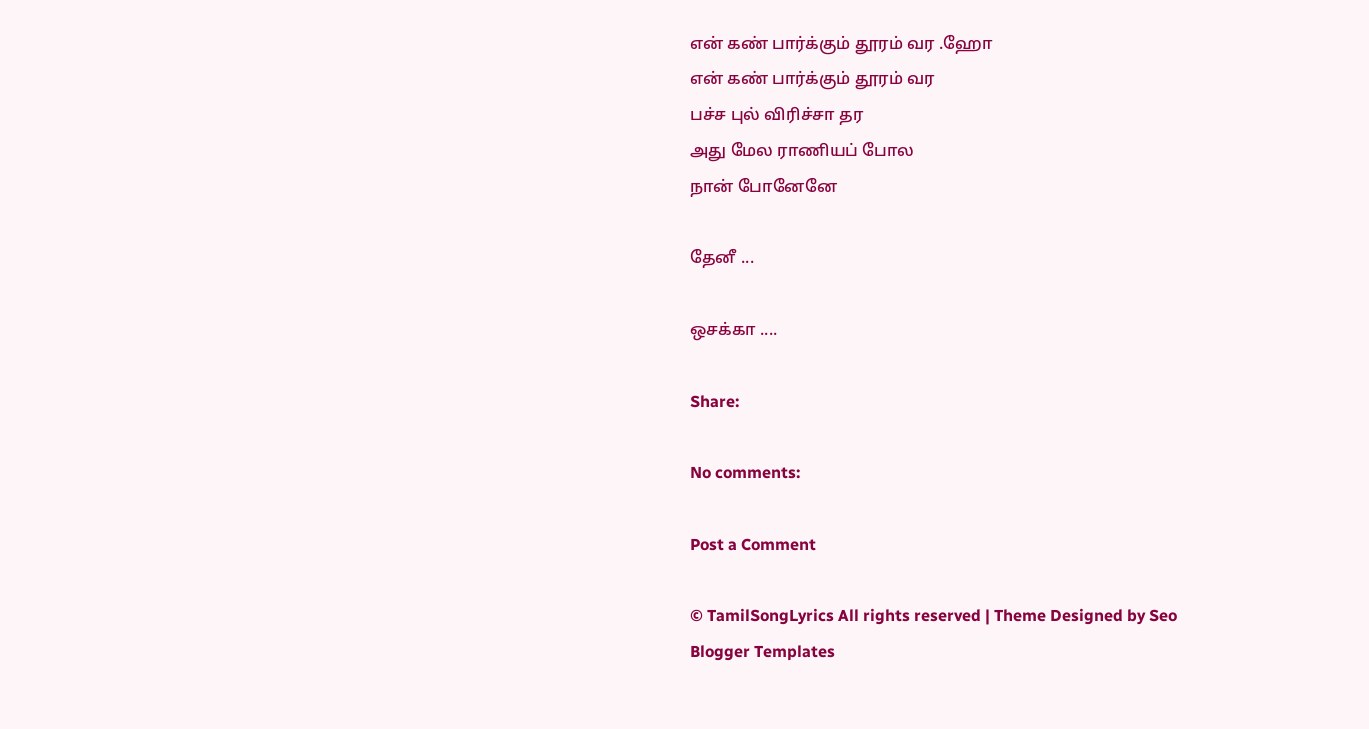என் கண் பார்க்கும் தூரம் வர .ஹோ
என் கண் பார்க்கும் தூரம் வர
பச்ச புல் விரிச்சா தர
அது மேல ராணியப் போல
நான் போனேனே

தேனீ ...

ஒசக்கா ....

Share:

No comments:

Post a Comment

© TamilSongLyrics All rights reserved | Theme Designed by Seo Blogger Templates